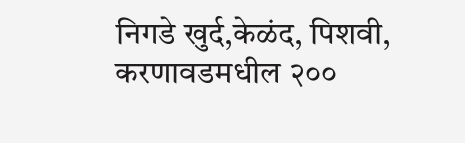निगडे खुर्द,केळंद, पिशवी, करणावडमधील २००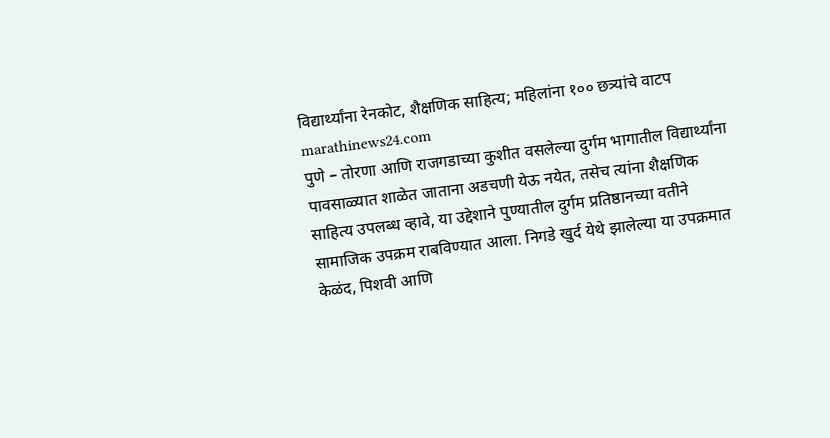विद्यार्थ्यांना रेनकोट, शैक्षणिक साहित्य; महिलांना १०० छत्र्यांचे वाटप
marathinews24.com
पुणे – तोरणा आणि राजगडाच्या कुशीत वसलेल्या दुर्गम भागातील विद्यार्थ्यांना पावसाळ्यात शाळेत जाताना अडचणी येऊ नयेत, तसेच त्यांना शैक्षणिक साहित्य उपलब्ध व्हावे, या उद्देशाने पुण्यातील दुर्गम प्रतिष्ठानच्या वतीने सामाजिक उपक्रम राबविण्यात आला. निगडे खुर्द येथे झालेल्या या उपक्रमात केळंद, पिशवी आणि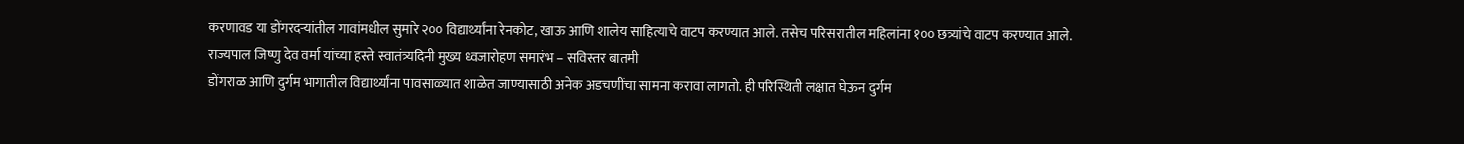करणावड या डोंगरदऱ्यांतील गावांमधील सुमारे २०० विद्यार्थ्यांना रेनकोट, खाऊ आणि शालेय साहित्याचे वाटप करण्यात आले. तसेच परिसरातील महिलांना १०० छत्र्यांचे वाटप करण्यात आले.
राज्यपाल जिष्णु देव वर्मा यांच्या हस्ते स्वातंत्र्यदिनी मुख्य ध्वजारोहण समारंभ – सविस्तर बातमी
डोंगराळ आणि दुर्गम भागातील विद्यार्थ्यांना पावसाळ्यात शाळेत जाण्यासाठी अनेक अडचणींचा सामना करावा लागतो. ही परिस्थिती लक्षात घेऊन दुर्गम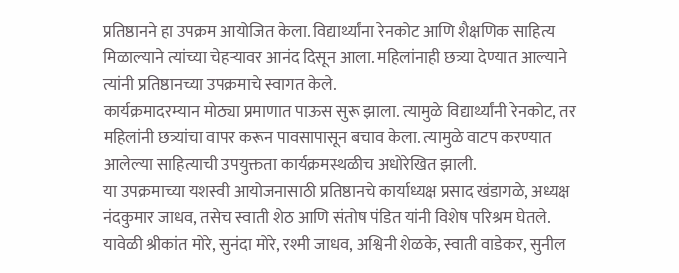प्रतिष्ठानने हा उपक्रम आयोजित केला. विद्यार्थ्यांना रेनकोट आणि शैक्षणिक साहित्य मिळाल्याने त्यांच्या चेहऱ्यावर आनंद दिसून आला. महिलांनाही छत्र्या देण्यात आल्याने त्यांनी प्रतिष्ठानच्या उपक्रमाचे स्वागत केले.
कार्यक्रमादरम्यान मोठ्या प्रमाणात पाऊस सुरू झाला. त्यामुळे विद्यार्थ्यांनी रेनकोट, तर महिलांनी छत्र्यांचा वापर करून पावसापासून बचाव केला. त्यामुळे वाटप करण्यात आलेल्या साहित्याची उपयुक्तता कार्यक्रमस्थळीच अधोरेखित झाली.
या उपक्रमाच्या यशस्वी आयोजनासाठी प्रतिष्ठानचे कार्याध्यक्ष प्रसाद खंडागळे, अध्यक्ष नंदकुमार जाधव, तसेच स्वाती शेठ आणि संतोष पंडित यांनी विशेष परिश्रम घेतले.
यावेळी श्रीकांत मोरे, सुनंदा मोरे, रश्मी जाधव, अश्विनी शेळके, स्वाती वाडेकर, सुनील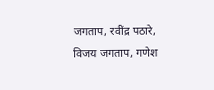जगताप, रवींद्र पठारे, विजय जगताप, गणेश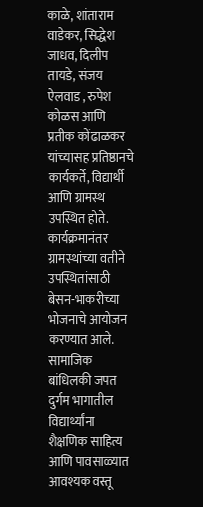काळे, शांताराम वाडेकर, सिद्धेश जाधव, दिलीप तायडे, संजय ऐलवाड , रुपेश कोळस आणि प्रतीक कोंढाळकर यांच्यासह प्रतिष्ठानचे कार्यकर्ते, विद्यार्थी आणि ग्रामस्थ उपस्थित होते.
कार्यक्रमानंतर ग्रामस्थांच्या वतीने उपस्थितांसाठी बेसन-भाकरीच्या भोजनाचे आयोजन करण्यात आले. सामाजिक बांधिलकी जपत दुर्गम भागातील विद्यार्थ्यांना शैक्षणिक साहित्य आणि पावसाळ्यात आवश्यक वस्तू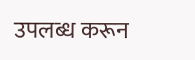उपलब्ध करून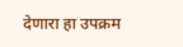देणारा हा उपक्रम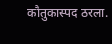कौतुकास्पद ठरला.